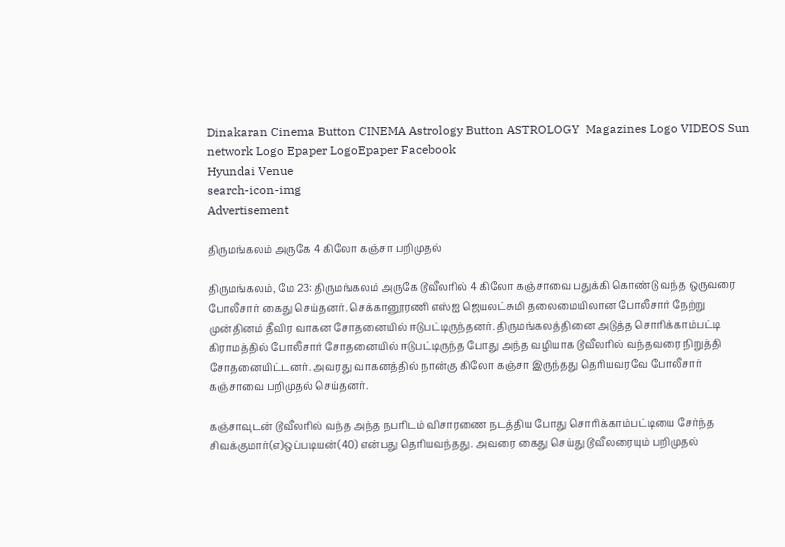Dinakaran Cinema Button CINEMA Astrology Button ASTROLOGY  Magazines Logo VIDEOS Sun network Logo Epaper LogoEpaper Facebook
Hyundai Venue
search-icon-img
Advertisement

திருமங்கலம் அருகே 4 கிலோ கஞ்சா பறிமுதல்

திருமங்கலம், மே 23: திருமங்கலம் அருகே டூவீலரில் 4 கிலோ கஞ்சாவை பதுக்கி கொண்டு வந்த ஒருவரை போலீசார் கைது செய்தனர். செக்கானூரணி எஸ்ஐ ஜெயலட்சுமி தலைமையிலான போலீசார் நேற்று முன்தினம் தீவிர வாகன சோதனையில் ஈடுபட்டிருந்தனர். திருமங்கலத்தினை அடுத்த சொரிக்காம்பட்டி கிராமத்தில் போலீசார் சோதனையில் ஈடுபட்டிருந்த போது அந்த வழியாக டூவீலரில் வந்தவரை நிறுத்தி சோதனையிட்டனர். அவரது வாகனத்தில் நான்கு கிலோ கஞ்சா இருந்தது தெரியவரவே போலீசார் கஞ்சாவை பறிமுதல் செய்தனர்.

கஞ்சாவுடன் டூவீலரில் வந்த அந்த நபரிடம் விசாரணை நடத்திய போது சொரிக்காம்பட்டியை சேர்ந்த சிவக்குமார்(எ)ஒப்படியன்(40) என்பது தெரியவந்தது. அவரை கைது செய்து டூவீலரையும் பறிமுதல்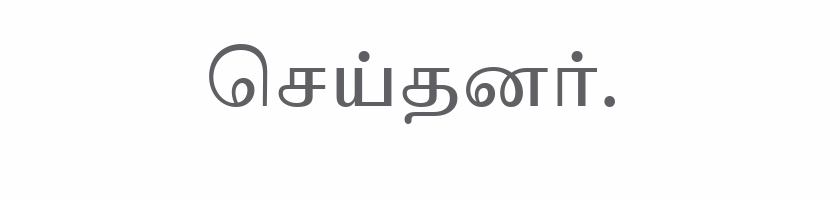செய்தனர்.